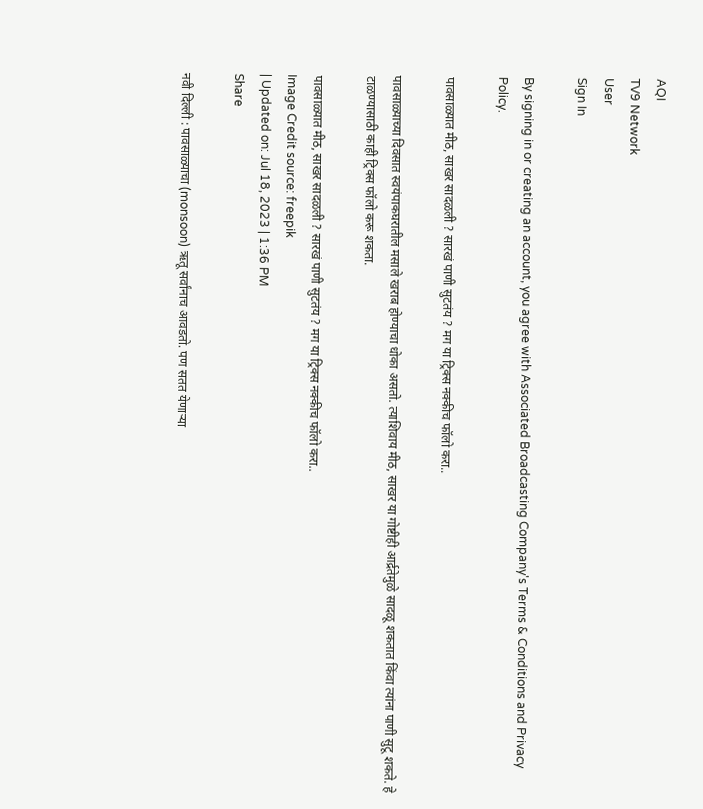AQI
TV9 Network
User
Sign In

By signing in or creating an account, you agree with Associated Broadcasting Company's Terms & Conditions and Privacy Policy.

पावसाळ्यात मीठ, साखर सादळली ? सारखं पाणी सुटतंय ? मग या ट्रिक्स नक्कीच फॉलो करा..

पावसाळ्याच्या दिवसात स्वयंपाकघरातील मसाले खराब होण्याचा धोका असतो. त्याशिवाय मीठ, साखर या गोष्टीही आर्द्रतेमुळे सादळू शकतात किंवा त्यांना पाणी सुटू शकते. हे टाळण्यासाठी काही ट्रिक्स फॉलो करू शकता.

पावसाळ्यात मीठ, साखर सादळली ? सारखं पाणी सुटतंय ? मग या ट्रिक्स नक्कीच फॉलो करा..
Image Credit source: freepik
| Updated on: Jul 18, 2023 | 1:36 PM
Share

नवी दिल्ली : पावसाळ्याचा (monsoon) ऋतू सर्वांनाच आवडतो. पण सतत येणाऱ्या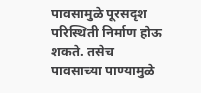पावसामुळे पूरसदृश परिस्थिती निर्माण होऊ शकते. तसेच पावसाच्या पाण्यामुळे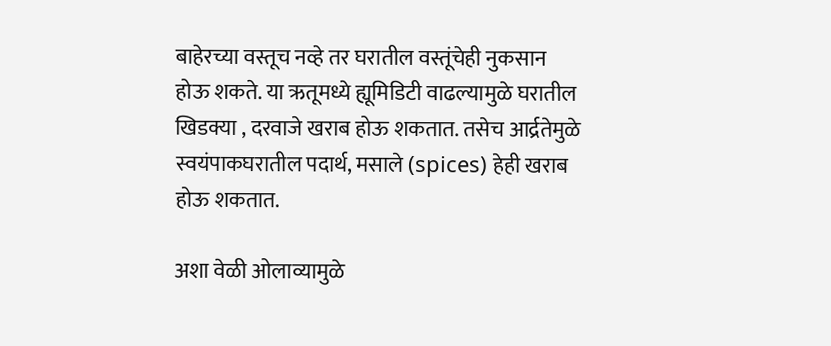बाहेरच्या वस्तूच नव्हे तर घरातील वस्तूंचेही नुकसान होऊ शकते. या ऋतूमध्ये ह्यूमिडिटी वाढल्यामुळे घरातील खिडक्या , दरवाजे खराब होऊ शकतात. तसेच आर्द्रतेमुळे स्वयंपाकघरातील पदार्थ, मसाले (spices) हेही खराब होऊ शकतात.

अशा वेळी ओलाव्यामुळे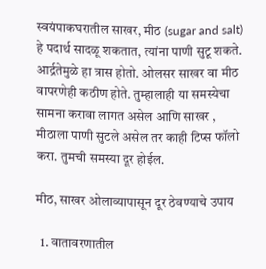स्वयंपाकघरातील साखर, मीठ (sugar and salt) हे पदार्थ सादळू शकतात, त्यांना पाणी सुटू शकते. आर्द्रतेमुळे हा त्रास होतो. ओलसर साखर वा मीठ वापरणेही कठीण होते. तुम्हालाही या समस्येचा सामना करावा लागत असेल आणि साखर , मीठाला पाणी सुटले असेल तर काही टिप्स फॉलो करा. तुमची समस्या दूर होईल.

मीठ, साखर ओलाव्यापासून दूर ठेवण्याचे उपाय

  1. वातावरणातील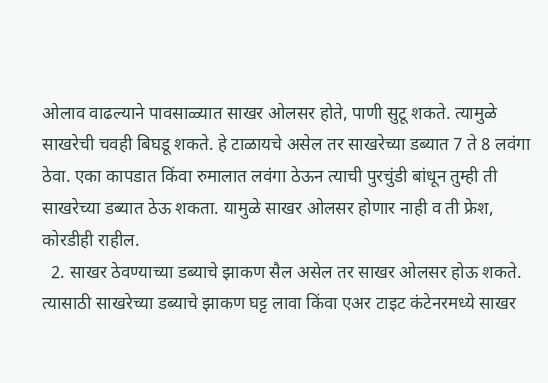ओलाव वाढल्याने पावसाळ्यात साखर ओलसर होते, पाणी सुटू शकते. त्यामुळे साखरेची चवही बिघडू शकते. हे टाळायचे असेल तर साखरेच्या डब्यात 7 ते 8 लवंगा ठेवा. एका कापडात किंवा रुमालात लवंगा ठेऊन त्याची पुरचुंडी बांधून तुम्ही ती साखरेच्या डब्यात ठेऊ शकता. यामुळे साखर ओलसर होणार नाही व ती फ्रेश, कोरडीही राहील.
  2. साखर ठेवण्याच्या डब्याचे झाकण सैल असेल तर साखर ओलसर होऊ शकते. त्यासाठी साखरेच्या डब्याचे झाकण घट्ट लावा किंवा एअर टाइट कंटेनरमध्ये साखर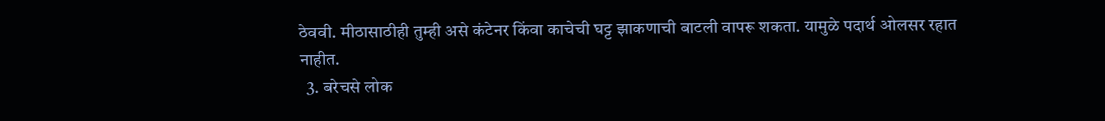ठेववी. मीठासाठीही तुम्ही असे कंटेनर किंवा काचेची घट्ट झाकणाची बाटली वापरू शकता. यामुळे पदार्थ ओलसर रहात नाहीत.
  3. बरेचसे लोक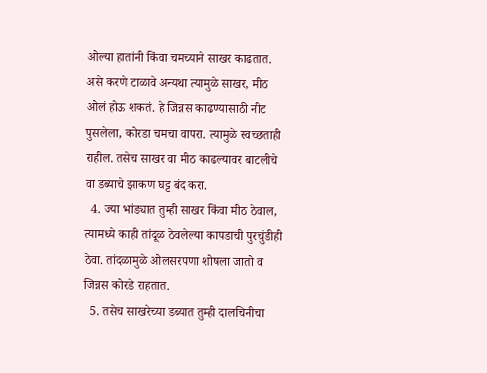ओल्या हातांनी किंवा चमच्याने साखर काढतात. असे करणे टाळावे अन्यथा त्यामुळे साखर, मीठ ओलं होऊ शकतं. हे जिन्नस काढण्यासाठी नीट पुसलेला, कोरडा चमचा वापरा. त्यामुळे स्वच्छताही राहील. तसेच साखर वा मीठ काढल्यावर बाटलीचे वा डब्याचे झाकण घट्ट बंद करा.
  4. ज्या भांड्यात तुम्ही साखर किंवा मीठ ठेवाल, त्यामध्ये काही तांदूळ ठेवलेल्या कापडाची पुरचुंडीही ठेवा. तांदळामुळे ओलसरपणा शोषला जातो व जिन्नस कोरडे राहतात.
  5. तसेच साखरेच्या डब्यात तुम्ही दालचिनीचा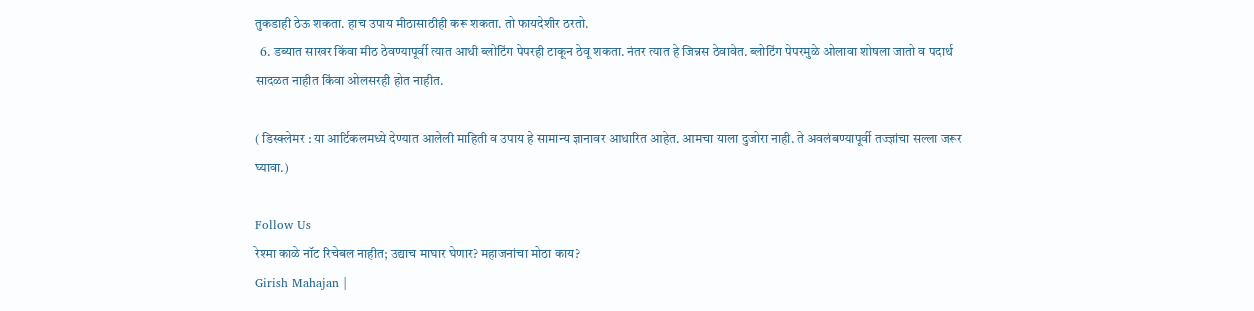तुकडाही ठेऊ शकता. हाच उपाय मीठासाठीही करू शकता. तो फायदेशीर ठरतो.
  6. डब्यात साखर किंवा मीठ ठेवण्यापूर्वी त्यात आधी ब्लोटिंग पेपरही टाकून ठेवू शकता. नंतर त्यात हे जिन्नस ठेवावेत. ब्लोटिंग पेपरमुळे ओलावा शोषला जातो व पदार्थ सादळत नाहीत किंवा ओलसरही होत नाहीत.

( डिस्क्लेमर : या आर्टिकलमध्ये देण्यात आलेली माहिती व उपाय हे सामान्य ज्ञानावर आधारित आहेत. आमचा याला दुजोरा नाही. ते अवलंबण्यापूर्वी तज्ज्ञांचा सल्ला जरूर घ्यावा.)

Follow Us
रेश्मा काळे नॉट रिचेबल नाहीत; उद्याच माघार घेणार? महाजनांचा मोठा काय?
Girish Mahajan |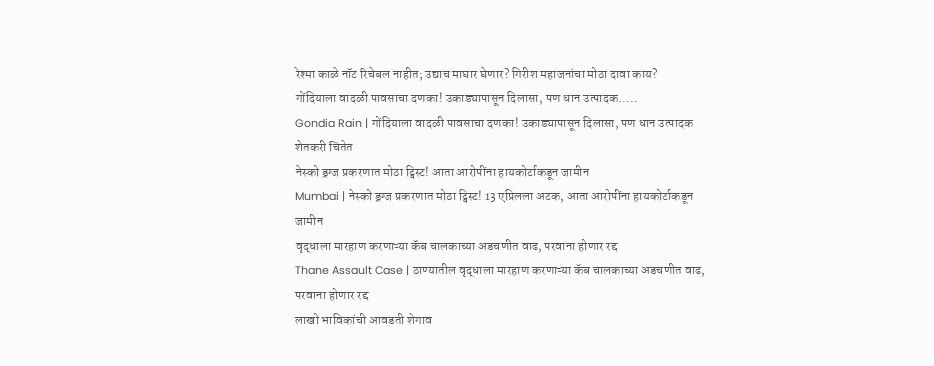रेश्मा काळे नॉट रिचेबल नाहीत; उद्याच माघार घेणार? गिरीश महाजनांचा मोठा दावा काय?
गोंदियाला वादळी पावसाचा दणका! उकाड्यापासून दिलासा, पण धान उत्पादक.....
Gondia Rain | गोंदियाला वादळी पावसाचा दणका! उकाड्यापासून दिलासा, पण धान उत्पादक शेतकरी चिंतेत
नेस्को ड्रग्ज प्रकरणात मोठा ट्विस्ट! आता आरोपींना हायकोर्टाकडून जामीन
Mumbai | नेस्को ड्रग्ज प्रकरणात मोठा ट्विस्ट! 13 एप्रिलला अटक, आता आरोपींना हायकोर्टाकडून जामीन
वृद्धाला मारहाण करणाऱ्या कॅब चालकाच्या अडचणीत वाढ, परवाना होणार रद्द
Thane Assault Case | ठाण्यातील वृद्धाला मारहाण करणाऱ्या कॅब चालकाच्या अडचणीत वाढ, परवाना होणार रद्द
लाखो भाविकांची आवडती शेगाव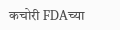कचोरी FDAच्या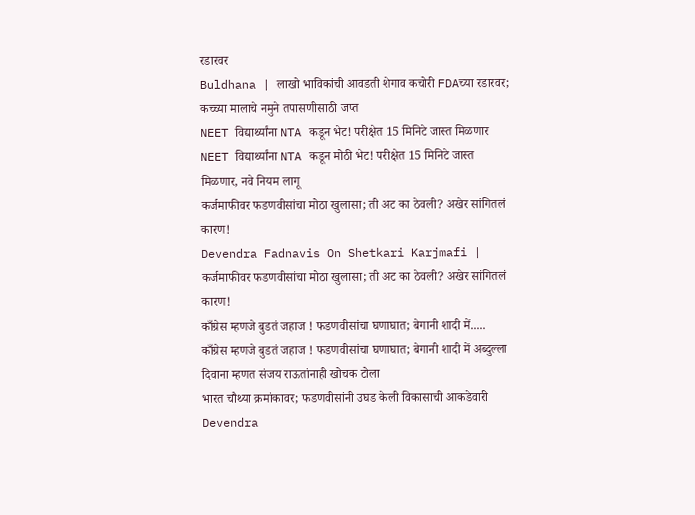रडारवर
Buldhana | लाखो भाविकांची आवडती शेगाव कचोरी FDAच्या रडारवर; कच्च्या मालाचे नमुने तपासणीसाठी जप्त
NEET विद्यार्थ्यांना NTA कडून भेट! परीक्षेत 15 मिनिटे जास्त मिळणार
NEET विद्यार्थ्यांना NTA कडून मोठी भेट! परीक्षेत 15 मिनिटे जास्त मिळणार, नवे नियम लागू
कर्जमाफीवर फडणवीसांचा मोठा खुलासा; ती अट का ठेवली? अखेर सांगितलं कारण!
Devendra Fadnavis On Shetkari Karjmafi | कर्जमाफीवर फडणवीसांचा मोठा खुलासा; ती अट का ठेवली? अखेर सांगितलं कारण!
काँग्रेस म्हणजे बुडतं जहाज ! फडणवीसांचा घणाघात; बेगानी शादी में.....
काँग्रेस म्हणजे बुडतं जहाज ! फडणवीसांचा घणाघात; बेगानी शादी में अब्दुल्ला दिवाना म्हणत संजय राऊतांनाही खोचक टोला
भारत चौथ्या क्रमांकावर; फडणवीसांनी उघड केली विकासाची आकडेवारी
Devendra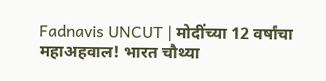Fadnavis UNCUT | मोदींच्या 12 वर्षांचा महाअहवाल! भारत चौथ्या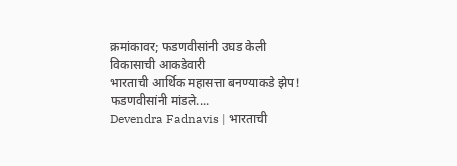क्रमांकावर; फडणवीसांनी उघड केली विकासाची आकडेवारी
भारताची आर्थिक महासत्ता बनण्याकडे झेप! फडणवीसांनी मांडले....
Devendra Fadnavis | भारताची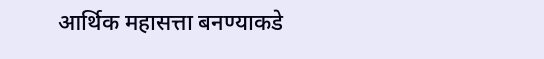आर्थिक महासत्ता बनण्याकडे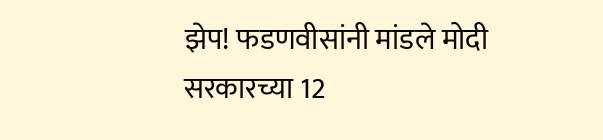झेप! फडणवीसांनी मांडले मोदी सरकारच्या 12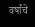वर्षांचे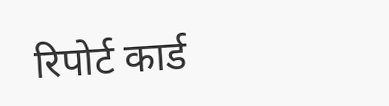रिपोर्ट कार्ड